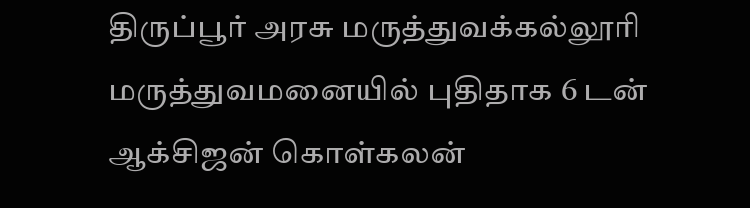திருப்பூர் அரசு மருத்துவக்கல்லூரி மருத்துவமனையில் புதிதாக 6 டன் ஆக்சிஜன் கொள்கலன்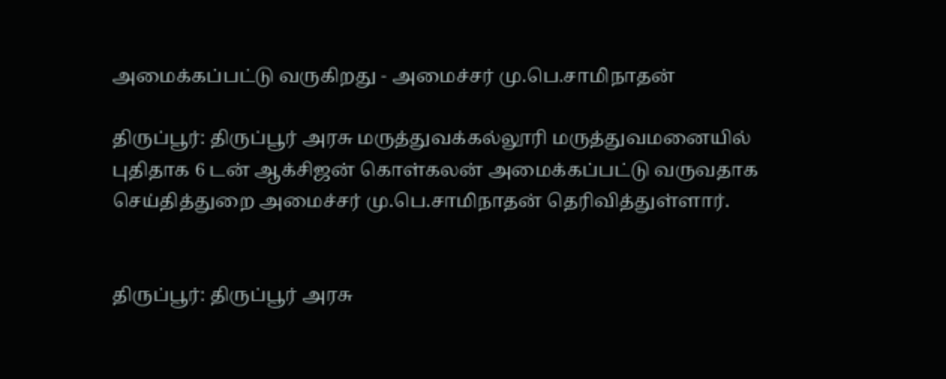அமைக்கப்பட்டு வருகிறது - அமைச்சர் மு.பெ.சாமிநாதன்

திருப்பூர்: திருப்பூர் அரசு மருத்துவக்கல்லூரி மருத்துவமனையில் புதிதாக 6 டன் ஆக்சிஜன் கொள்கலன் அமைக்கப்பட்டு வருவதாக செய்தித்துறை அமைச்சர் மு.பெ.சாமிநாதன் தெரிவித்துள்ளார்.


திருப்பூர்: திருப்பூர் அரசு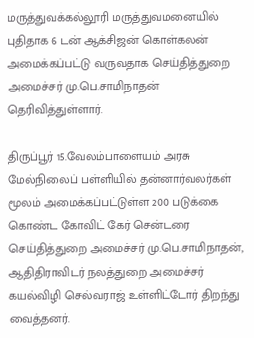மருத்துவக்கல்லூரி மருத்துவமனையில் புதிதாக 6 டன் ஆக்சிஜன் கொள்கலன் அமைக்கப்பட்டு வருவதாக செய்தித்துறை அமைச்சர் மு.பெ.சாமிநாதன் தெரிவித்துள்ளார்.

திருப்பூர் 15.வேலம்பாளையம் அரசு மேல்நிலைப் பள்ளியில் தன்னார்வலர்கள் மூலம் அமைக்கப்பட்டுள்ள 200 படுக்கை கொண்ட கோவிட் கேர் சென்டரை செய்தித்துறை அமைச்சர் மு‌.பெ.சாமிநாதன், ஆதிதிராவிடர் நலத்துறை அமைச்சர் கயல்விழி செல்வராஜ் உள்ளிட்டோர் திறந்து வைத்தனர்.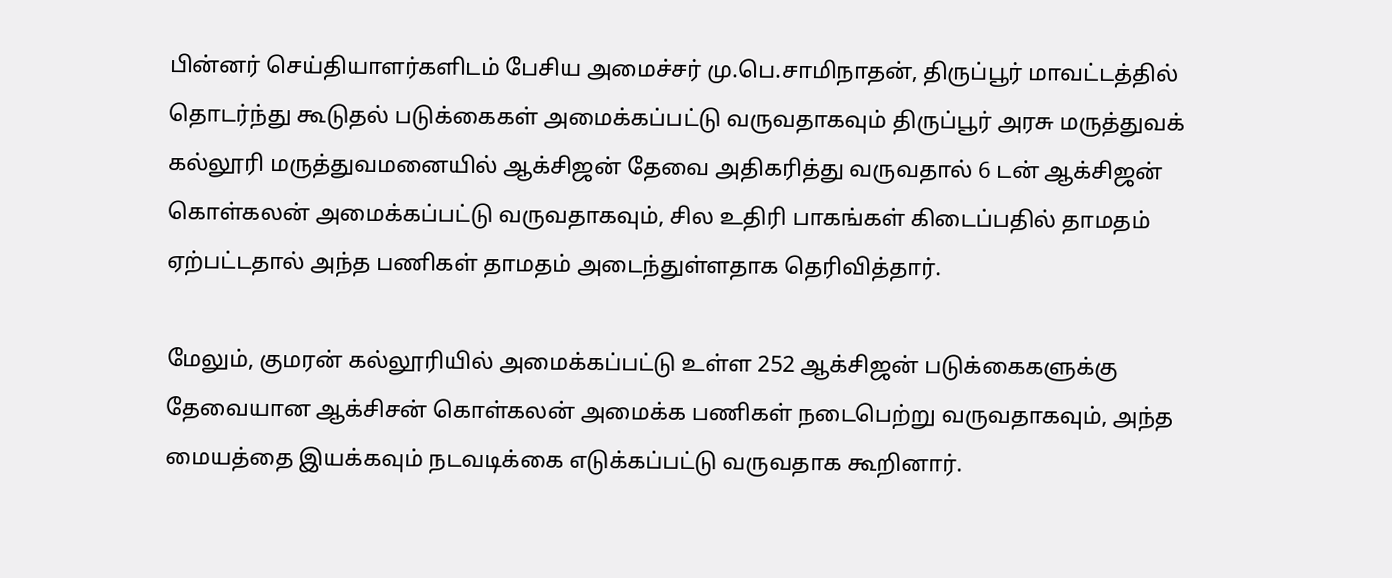பின்னர் செய்தியாளர்களிடம் பேசிய அமைச்சர் மு.பெ.சாமிநாதன், திருப்பூர் மாவட்டத்தில் தொடர்ந்து கூடுதல் படுக்கைகள் அமைக்கப்பட்டு வருவதாகவும் திருப்பூர் அரசு மருத்துவக் கல்லூரி மருத்துவமனையில் ஆக்சிஜன் தேவை அதிகரித்து வருவதால் 6 டன் ஆக்சிஜன் கொள்கலன் அமைக்கப்பட்டு வருவதாகவும், சில உதிரி பாகங்கள் கிடைப்பதில் தாமதம் ஏற்பட்டதால் அந்த பணிகள் தாமதம் அடைந்துள்ளதாக தெரிவித்தார்.

மேலும், குமரன் கல்லூரியில் அமைக்கப்பட்டு உள்ள 252 ஆக்சிஜன் படுக்கைகளுக்கு தேவையான ஆக்சிசன் கொள்கலன் அமைக்க பணிகள் நடைபெற்று வருவதாகவும், அந்த மையத்தை இயக்கவும் நடவடிக்கை எடுக்கப்பட்டு வருவதாக கூறினார்.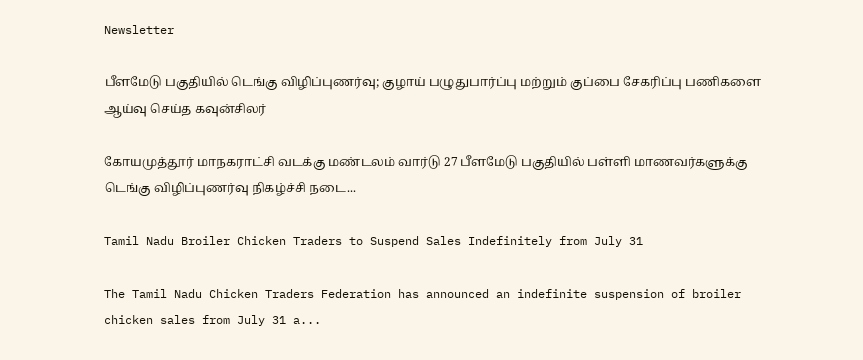Newsletter

பீளமேடு பகுதியில் டெங்கு விழிப்புணர்வு; குழாய் பழுதுபார்ப்பு மற்றும் குப்பை சேகரிப்பு பணிகளை ஆய்வு செய்த கவுன்சிலர்

கோயமுத்தூர் மாநகராட்சி வடக்கு மண்டலம் வார்டு 27 பீளமேடு பகுதியில் பள்ளி மாணவர்களுக்கு டெங்கு விழிப்புணர்வு நிகழ்ச்சி நடை...

Tamil Nadu Broiler Chicken Traders to Suspend Sales Indefinitely from July 31

The Tamil Nadu Chicken Traders Federation has announced an indefinite suspension of broiler chicken sales from July 31 a...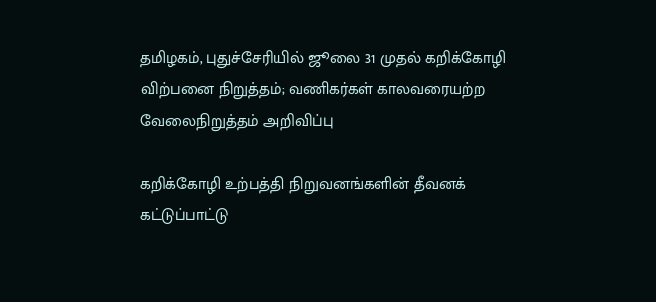தமிழகம், புதுச்சேரியில் ஜூலை 31 முதல் கறிக்கோழி விற்பனை நிறுத்தம்; வணிகர்கள் காலவரையற்ற வேலைநிறுத்தம் அறிவிப்பு

கறிக்கோழி உற்பத்தி நிறுவனங்களின் தீவனக் கட்டுப்பாட்டு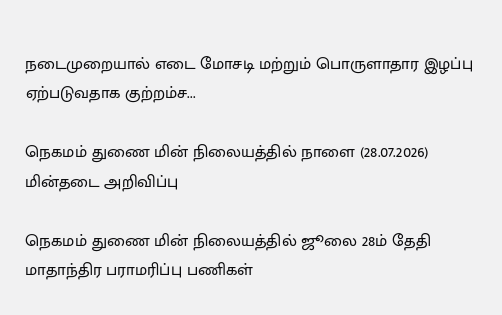நடைமுறையால் எடை மோசடி மற்றும் பொருளாதார இழப்பு ஏற்படுவதாக குற்றம்ச...

நெகமம் துணை மின் நிலையத்தில் நாளை (28.07.2026) மின்தடை அறிவிப்பு

நெகமம் துணை மின் நிலையத்தில் ஜூலை 28ம் தேதி மாதாந்திர பராமரிப்பு பணிகள்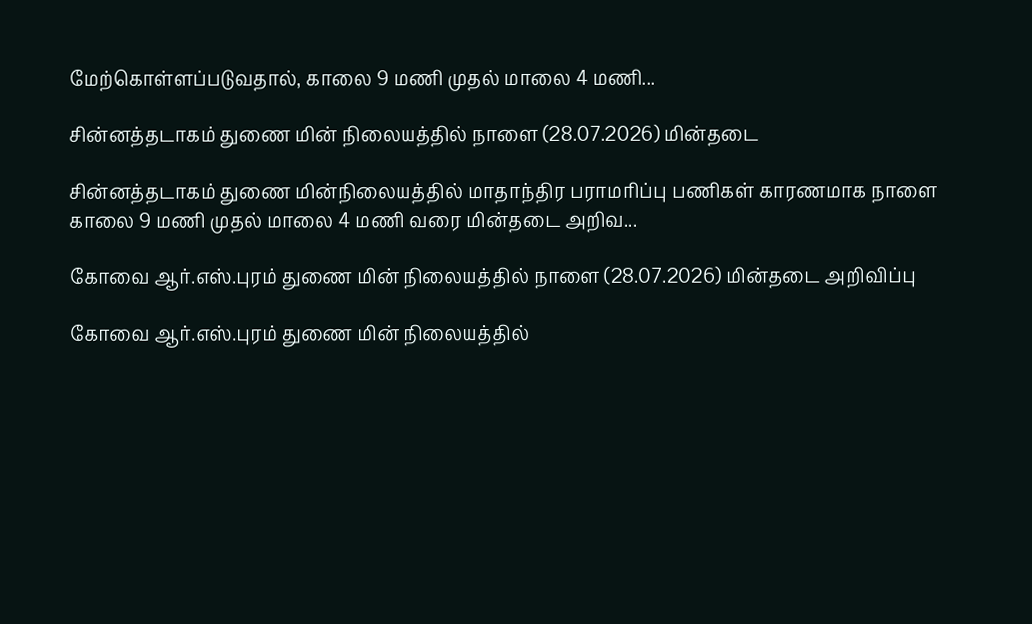மேற்கொள்ளப்படுவதால், காலை 9 மணி முதல் மாலை 4 மணி...

சின்னத்தடாகம் துணை மின் நிலையத்தில் நாளை (28.07.2026) மின்தடை

சின்னத்தடாகம் துணை மின்நிலையத்தில் மாதாந்திர பராமரிப்பு பணிகள் காரணமாக நாளை காலை 9 மணி முதல் மாலை 4 மணி வரை மின்தடை அறிவ...

கோவை ஆர்.எஸ்.புரம் துணை மின் நிலையத்தில் நாளை (28.07.2026) மின்தடை அறிவிப்பு

கோவை ஆர்.எஸ்.புரம் துணை மின் நிலையத்தில்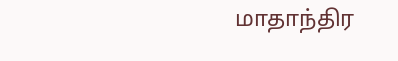மாதாந்திர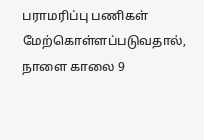பராமரிப்பு பணிகள் மேற்கொள்ளப்படுவதால், நாளை காலை 9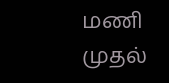மணி முதல்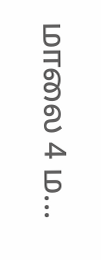மாலை 4 ம...